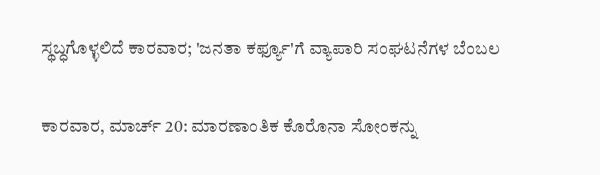ಸ್ಥಬ್ಧಗೊಳ್ಳಲಿದೆ ಕಾರವಾರ; 'ಜನತಾ ಕರ್ಫ್ಯೂ'ಗೆ ವ್ಯಾಪಾರಿ ಸಂಘಟನೆಗಳ ಬೆಂಬಲ

ಕಾರವಾರ, ಮಾರ್ಚ್ 20: ಮಾರಣಾಂತಿಕ ಕೊರೊನಾ ಸೋಂಕನ್ನು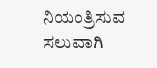ನಿಯಂತ್ರಿಸುವ ಸಲುವಾಗಿ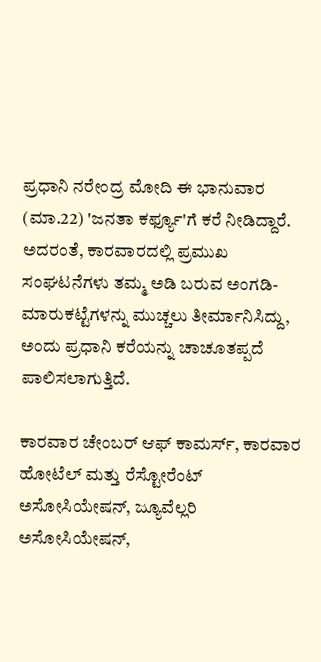ಪ್ರಧಾನಿ ನರೇಂದ್ರ ಮೋದಿ ಈ ಭಾನುವಾರ (ಮಾ.22) 'ಜನತಾ ಕರ್ಫ್ಯೂ'ಗೆ ಕರೆ ನೀಡಿದ್ದಾರೆ. ಅದರಂತೆ, ಕಾರವಾರದಲ್ಲಿ ಪ್ರಮುಖ ಸಂಘಟನೆಗಳು ತಮ್ಮ ಅಡಿ ಬರುವ ಅಂಗಡಿ- ಮಾರುಕಟ್ಟೆಗಳನ್ನು ಮುಚ್ಚಲು ತೀರ್ಮಾನಿಸಿದ್ದು, ಅಂದು ಪ್ರಧಾನಿ ಕರೆಯನ್ನು ಚಾಚೂತಪ್ಪದೆ ಪಾಲಿಸಲಾಗುತ್ತಿದೆ.

ಕಾರವಾರ ಚೇಂಬರ್ ಆಫ್ ಕಾಮರ್ಸ್, ಕಾರವಾರ ಹೋಟೆಲ್ ಮತ್ತು ರೆಸ್ಟೋರೆಂಟ್ ಅಸೋಸಿಯೇಷನ್, ಜ್ಯೂವೆಲ್ಲರಿ ಅಸೋಸಿಯೇಷನ್,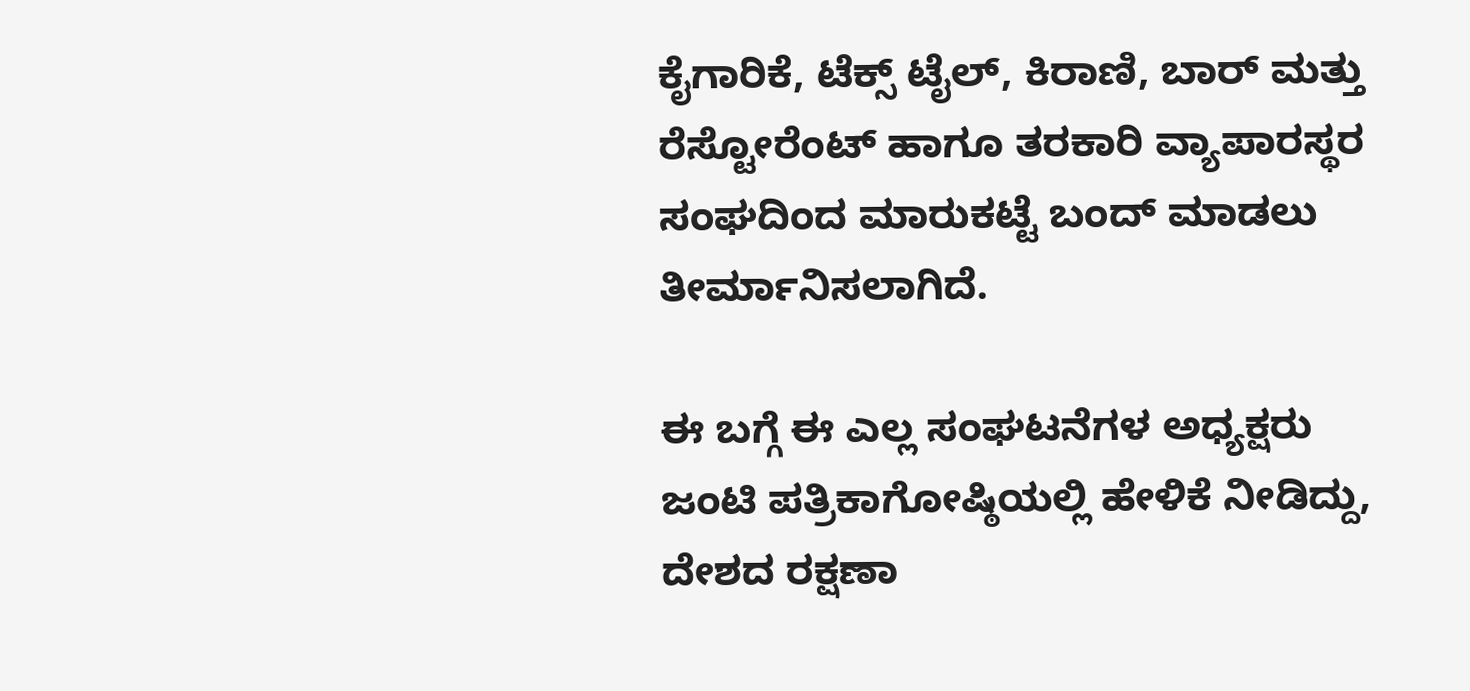ಕೈಗಾರಿಕೆ, ಟೆಕ್ಸ್ ಟೈಲ್, ಕಿರಾಣಿ, ಬಾರ್ ಮತ್ತು ರೆಸ್ಟೋರೆಂಟ್ ಹಾಗೂ ತರಕಾರಿ ವ್ಯಾಪಾರಸ್ಥರ ಸಂಘದಿಂದ ಮಾರುಕಟ್ಟೆ ಬಂದ್ ಮಾಡಲು ತೀರ್ಮಾನಿಸಲಾಗಿದೆ.

ಈ ಬಗ್ಗೆ ಈ ಎಲ್ಲ ಸಂಘಟನೆಗಳ ಅಧ್ಯಕ್ಷರು ಜಂಟಿ ಪತ್ರಿಕಾಗೋಷ್ಠಿಯಲ್ಲಿ ಹೇಳಿಕೆ ನೀಡಿದ್ದು, ದೇಶದ ರಕ್ಷಣಾ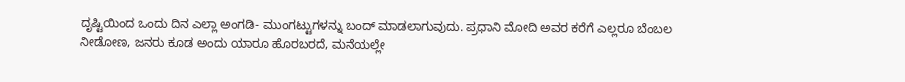ದೃಷ್ಟಿಯಿಂದ ಒಂದು ದಿನ ಎಲ್ಲಾ ಅಂಗಡಿ- ಮುಂಗಟ್ಟುಗಳನ್ನು ಬಂದ್ ಮಾಡಲಾಗುವುದು. ಪ್ರಧಾನಿ ಮೋದಿ ಅವರ ಕರೆಗೆ ಎಲ್ಲರೂ ಬೆಂಬಲ ನೀಡೋಣ, ಜನರು ಕೂಡ ಅಂದು ಯಾರೂ ಹೊರಬರದೆ, ಮನೆಯಲ್ಲೇ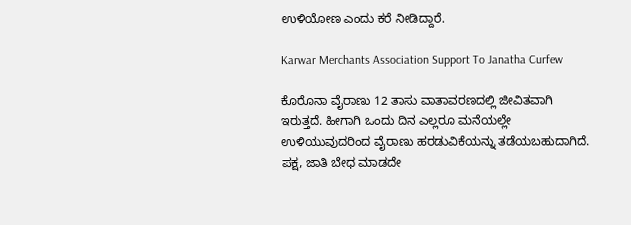ಉಳಿಯೋಣ ಎಂದು ಕರೆ ನೀಡಿದ್ದಾರೆ.

Karwar Merchants Association Support To Janatha Curfew

ಕೊರೊನಾ ವೈರಾಣು 12 ತಾಸು ವಾತಾವರಣದಲ್ಲಿ ಜೀವಿತವಾಗಿ ಇರುತ್ತದೆ. ಹೀಗಾಗಿ ಒಂದು ದಿನ ಎಲ್ಲರೂ ಮನೆಯಲ್ಲೇ ಉಳಿಯುವುದರಿಂದ ವೈರಾಣು ಹರಡುವಿಕೆಯನ್ನು ತಡೆಯಬಹುದಾಗಿದೆ. ಪಕ್ಷ, ಜಾತಿ ಬೇಧ ಮಾಡದೇ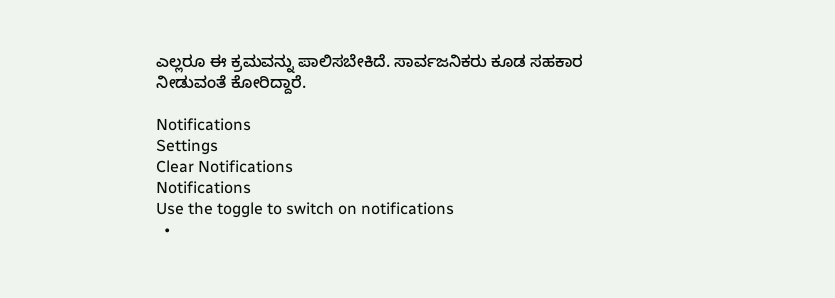ಎಲ್ಲರೂ ಈ ಕ್ರಮವನ್ನು ಪಾಲಿಸಬೇಕಿದೆ. ಸಾರ್ವಜನಿಕರು ಕೂಡ ಸಹಕಾರ ನೀಡುವಂತೆ ಕೋರಿದ್ದಾರೆ.

Notifications
Settings
Clear Notifications
Notifications
Use the toggle to switch on notifications
  •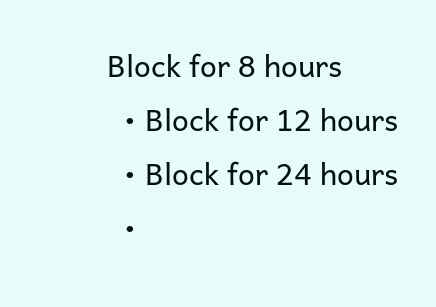Block for 8 hours
  • Block for 12 hours
  • Block for 24 hours
  •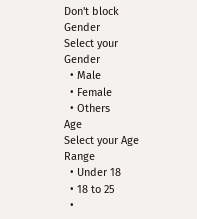Don't block
Gender
Select your Gender
  • Male
  • Female
  • Others
Age
Select your Age Range
  • Under 18
  • 18 to 25
  •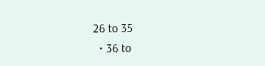26 to 35
  • 36 to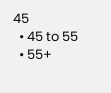45
  • 45 to 55
  • 55+